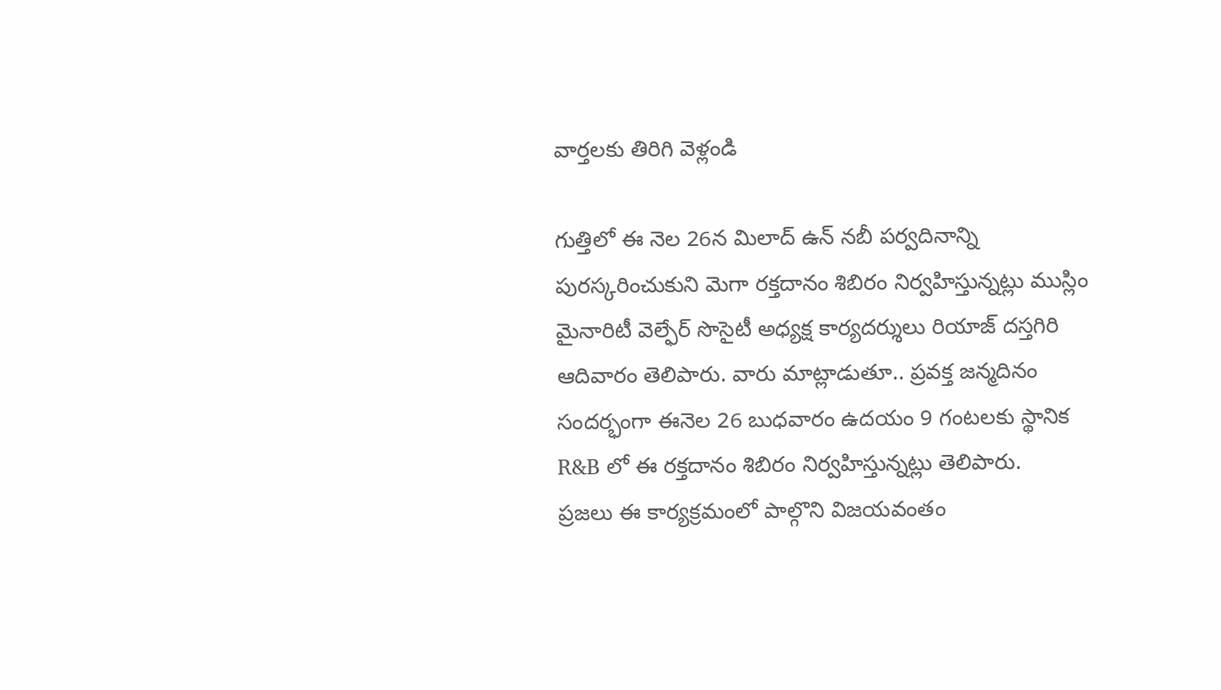వార్తలకు తిరిగి వెళ్లండి

గుత్తిలో ఈ నెల 26న మిలాద్ ఉన్ నబీ పర్వదినాన్ని పురస్కరించుకుని మెగా రక్తదానం శిబిరం నిర్వహిస్తున్నట్లు ముస్లిం మైనారిటీ వెల్ఫేర్ సొసైటీ అధ్యక్ష కార్యదర్శులు రియాజ్ దస్తగిరి ఆదివారం తెలిపారు. వారు మాట్లాడుతూ.. ప్రవక్త జన్మదినం సందర్భంగా ఈనెల 26 బుధవారం ఉదయం 9 గంటలకు స్థానిక R&B లో ఈ రక్తదానం శిబిరం నిర్వహిస్తున్నట్లు తెలిపారు.
ప్రజలు ఈ కార్యక్రమంలో పాల్గొని విజయవంతం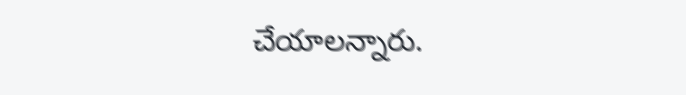చేయాలన్నారు.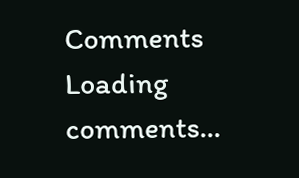Comments
Loading comments...